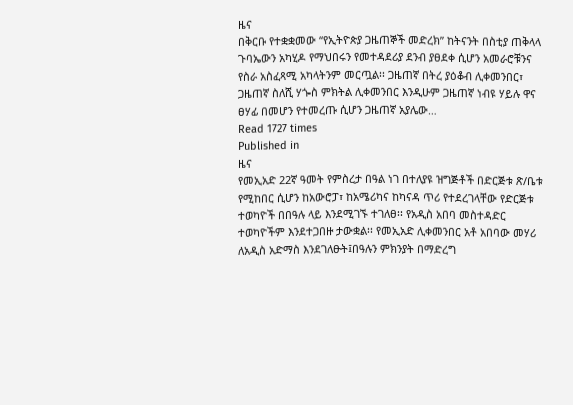ዜና
በቅርቡ የተቋቋመው “የኢትዮጵያ ጋዜጠኞች መድረክ” ከትናንት በስቲያ ጠቅላላ ጉባኤውን አካሂዶ የማህበሩን የመተዳደሪያ ደንብ ያፀደቀ ሲሆን አመራሮቹንና የስራ አስፈጻሚ አካላትንም መርጧል፡፡ ጋዜጠኛ በትረ ያዕቆብ ሊቀመንበር፣ ጋዜጠኛ ስለሺ ሃጐስ ምክትል ሊቀመንበር እንዲሁም ጋዜጠኛ ነብዩ ሃይሉ ዋና ፀሃፊ በመሆን የተመረጡ ሲሆን ጋዜጠኛ አያሌው…
Read 1727 times
Published in
ዜና
የመኢአድ 22ኛ ዓመት የምስረታ በዓል ነገ በተለያዩ ዝግጅቶች በድርጅቱ ጽ/ቤቱ የሚከበር ሲሆን ከአውሮፓ፣ ከአሜሪካና ከካናዳ ጥሪ የተደረገላቸው የድርጅቱ ተወካዮች በበዓሉ ላይ እንደሚገኙ ተገለፀ፡፡ የአዲስ አበባ መስተዳድር ተወካዮችም እንደተጋበዙ ታውቋል፡፡ የመኢአድ ሊቀመንበር አቶ አበባው መሃሪ ለአዲስ አድማስ እንደገለፁት፤በዓሉን ምክንያት በማድረግ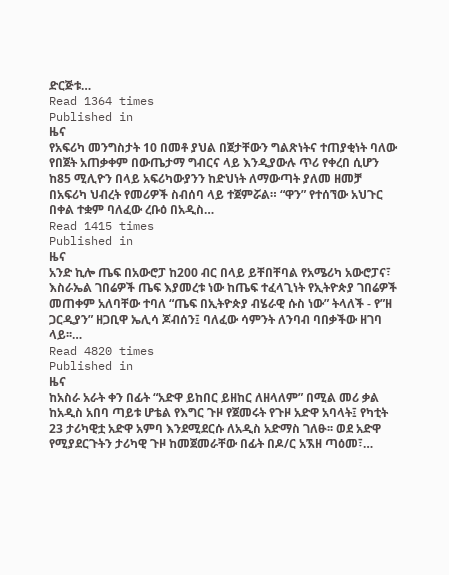ድርጅቱ…
Read 1364 times
Published in
ዜና
የአፍሪካ መንግስታት 10 በመቶ ያህል በጀታቸውን ግልጽነትና ተጠያቂነት ባለው የበጀት አጠቃቀም በውጤታማ ግብርና ላይ እንዲያውሉ ጥሪ የቀረበ ሲሆን ከ85 ሚሊዮን በላይ አፍሪካውያንን ከድህነት ለማውጣት ያለመ ዘመቻ በአፍሪካ ህብረት የመሪዎች ስብሰባ ላይ ተጀምሯል። “ዋን” የተሰኘው አህጉር በቀል ተቋም ባለፈው ረቡዕ በአዲስ…
Read 1415 times
Published in
ዜና
አንድ ኪሎ ጤፍ በአውሮፓ ከ200 ብር በላይ ይቸበቸባል የአሜሪካ አውሮፓና፣ እስራኤል ገበሬዎች ጤፍ እያመረቱ ነው ከጤፍ ተፈላጊነት የኢትዮጵያ ገበሬዎች መጠቀም አለባቸው ተባለ “ጤፍ በኢትዮጵያ ብሄራዊ ሱስ ነው” ትላለች - የ”ዘ ጋርዲያን” ዘጋቢዋ ኤሊሳ ጆብሰን፤ ባለፈው ሳምንት ለንባብ ባበቃችው ዘገባ ላይ፡፡…
Read 4820 times
Published in
ዜና
ከአስራ አራት ቀን በፊት “አድዋ ይከበር ይዘከር ለዘላለም” በሚል መሪ ቃል ከአዲስ አበባ ጣይቱ ሆቴል የእግር ጉዞ የጀመሩት የጉዞ አድዋ አባላት፤ የካቲት 23 ታሪካዊቷ አድዋ አምባ እንደሚደርሱ ለአዲስ አድማስ ገለፁ፡፡ ወደ አድዋ የሚያደርጉትን ታሪካዊ ጉዞ ከመጀመራቸው በፊት በዶ/ር አኧዘ ጣዕመ፣…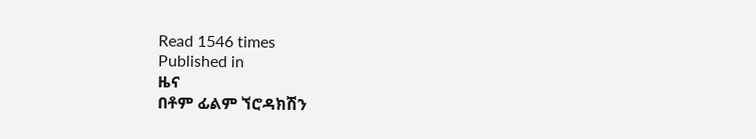Read 1546 times
Published in
ዜና
በቶም ፊልም ኘሮዳክሽን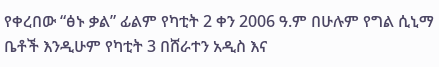የቀረበው “ፅኑ ቃል” ፊልም የካቲት 2 ቀን 2006 ዓ.ም በሁሉም የግል ሲኒማ ቤቶች እንዲሁም የካቲት 3 በሸራተን አዲስ እና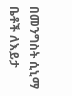በመንግስት ሲኒማ ቤቶች ለእይታ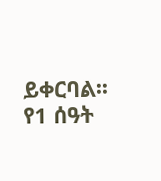ይቀርባል፡፡የ1 ሰዓት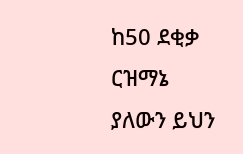ከ50 ደቂቃ ርዝማኔ ያለውን ይህን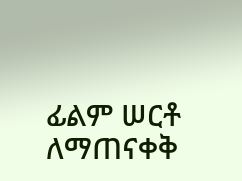ፊልም ሠርቶ ለማጠናቀቅ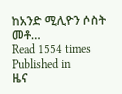ከአንድ ሚሊዮን ሶስት መቶ…
Read 1554 times
Published in
ዜና